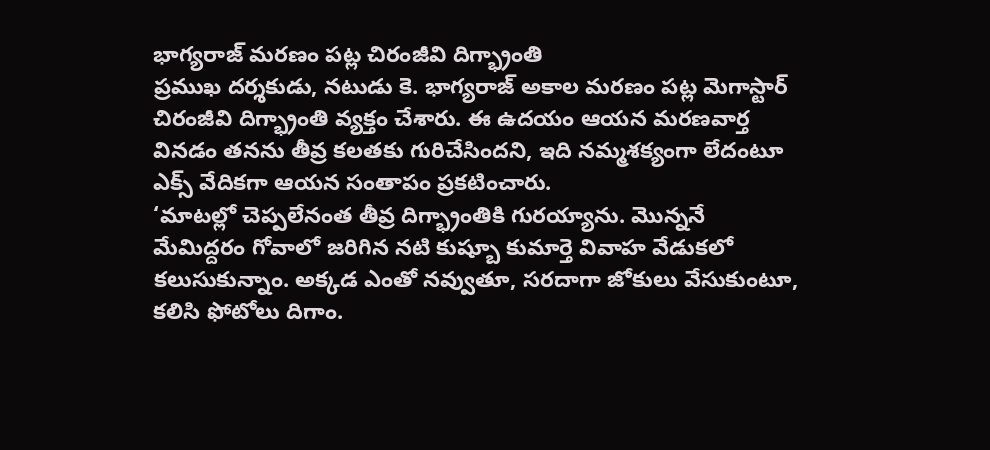భాగ్యరాజ్ మరణం పట్ల చిరంజీవి దిగ్భ్రాంతి
ప్రముఖ దర్శకుడు, నటుడు కె. భాగ్యరాజ్ అకాల మరణం పట్ల మెగాస్టార్ చిరంజీవి దిగ్భ్రాంతి వ్యక్తం చేశారు. ఈ ఉదయం ఆయన మరణవార్త వినడం తనను తీవ్ర కలతకు గురిచేసిందని, ఇది నమ్మశక్యంగా లేదంటూ ఎక్స్ వేదికగా ఆయన సంతాపం ప్రకటించారు.
‘మాటల్లో చెప్పలేనంత తీవ్ర దిగ్భ్రాంతికి గురయ్యాను. మొన్ననే మేమిద్దరం గోవాలో జరిగిన నటి కుష్బూ కుమార్తె వివాహ వేడుకలో కలుసుకున్నాం. అక్కడ ఎంతో నవ్వుతూ, సరదాగా జోకులు వేసుకుంటూ, కలిసి ఫోటోలు దిగాం.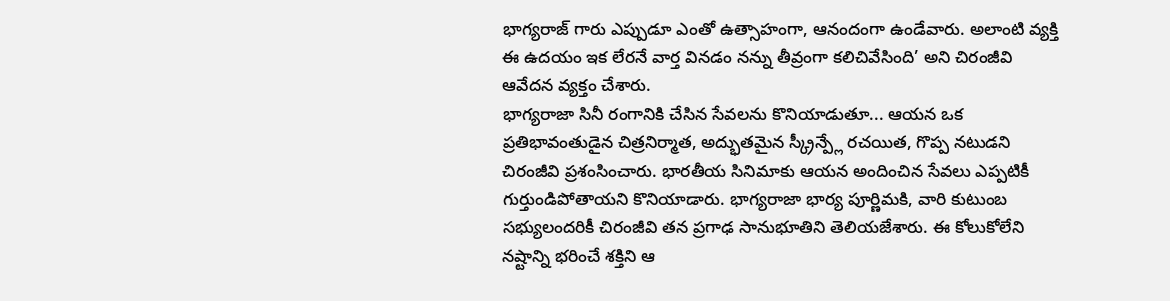భాగ్యరాజ్ గారు ఎప్పుడూ ఎంతో ఉత్సాహంగా, ఆనందంగా ఉండేవారు. అలాంటి వ్యక్తి ఈ ఉదయం ఇక లేరనే వార్త వినడం నన్ను తీవ్రంగా కలిచివేసింది’ అని చిరంజీవి ఆవేదన వ్యక్తం చేశారు.
భాగ్యరాజా సినీ రంగానికి చేసిన సేవలను కొనియాడుతూ... ఆయన ఒక ప్రతిభావంతుడైన చిత్రనిర్మాత, అద్భుతమైన స్క్రీన్ప్లే రచయిత, గొప్ప నటుడని చిరంజీవి ప్రశంసించారు. భారతీయ సినిమాకు ఆయన అందించిన సేవలు ఎప్పటికీ గుర్తుండిపోతాయని కొనియాడారు. భాగ్యరాజా భార్య పూర్ణిమకి, వారి కుటుంబ సభ్యులందరికీ చిరంజీవి తన ప్రగాఢ సానుభూతిని తెలియజేశారు. ఈ కోలుకోలేని నష్టాన్ని భరించే శక్తిని ఆ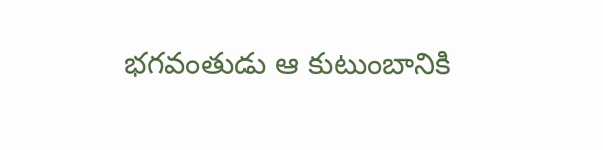భగవంతుడు ఆ కుటుంబానికి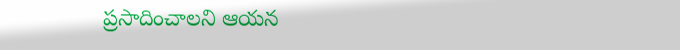ప్రసాదించాలని ఆయన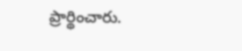ప్రార్థించారు.